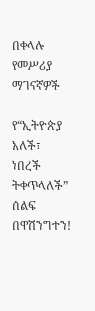በቀላሉ የመሥሪያ ማገናኛዎች

የ“ኢትዮጵያ አለች፣ ነበረች ትቀጥላለች” ሰልፍ በዋሽንግተን!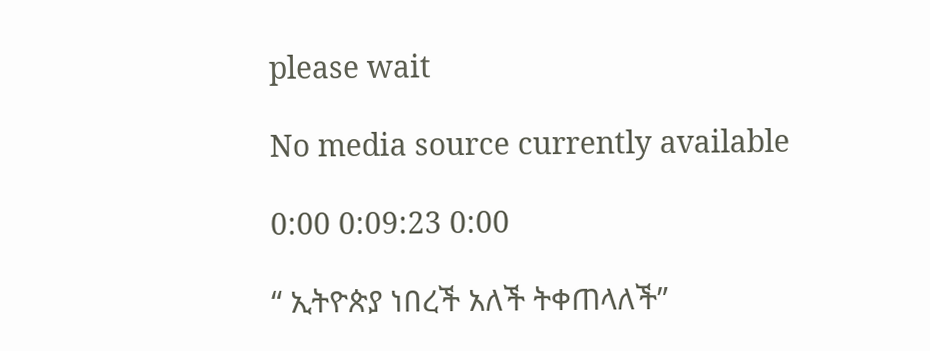please wait

No media source currently available

0:00 0:09:23 0:00

“ ኢትዮጵያ ነበረች አለች ትቀጠላለች”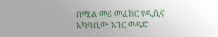በሚል መሪ መፈክር የዲሲና አካባቢው አገር ወዳድ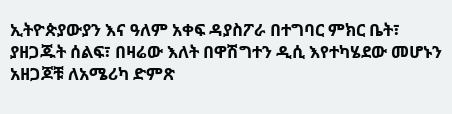ኢትዮጵያውያን እና ዓለም አቀፍ ዳያስፖራ በተግባር ምክር ቤት፣ ያዘጋጁት ሰልፍ፣ በዛሬው እለት በዋሽግተን ዲሲ እየተካሄደው መሆኑን አዘጋጆቹ ለአሜሪካ ድምጽ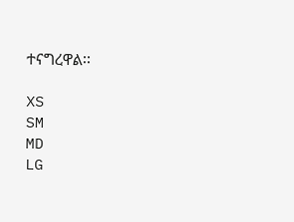ተናግረዋል፡፡

XS
SM
MD
LG